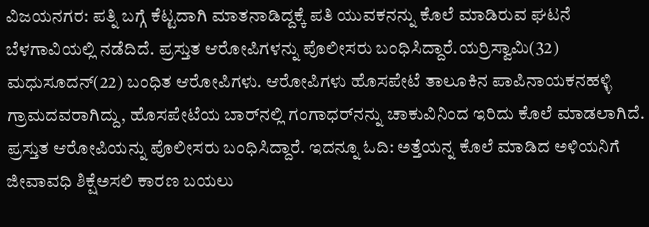ವಿಜಯನಗರ: ಪತ್ನಿ ಬಗ್ಗೆ ಕೆಟ್ಟದಾಗಿ ಮಾತನಾಡಿದ್ದಕ್ಕೆ ಪತಿ ಯುವಕನನ್ನು ಕೊಲೆ ಮಾಡಿರುವ ಘಟನೆ ಬೆಳಗಾವಿಯಲ್ಲಿ ನಡೆದಿದೆ. ಪ್ರಸ್ತುತ ಆರೋಪಿಗಳನ್ನು ಪೊಲೀಸರು ಬಂಧಿಸಿದ್ದಾರೆ.ಯರ‍್ರಿಸ್ವಾಮಿ(32) ಮಧುಸೂದನ್(22) ಬಂಧಿತ ಆರೋಪಿಗಳು. ಆರೋಪಿಗಳು ಹೊಸಪೇಟೆ ತಾಲೂಕಿನ ಪಾಪಿನಾಯಕನಹಳ್ಳಿ ಗ್ರಾಮದವರಾಗಿದ್ದು, ಹೊಸಪೇಟೆಯ ಬಾರ್‌ನಲ್ಲಿ ಗಂಗಾಧರ್‌ನನ್ನು ಚಾಕುವಿನಿಂದ ಇರಿದು ಕೊಲೆ ಮಾಡಲಾಗಿದೆ. ಪ್ರಸ್ತುತ ಆರೋಪಿಯನ್ನು ಪೊಲೀಸರು ಬಂಧಿಸಿದ್ದಾರೆ. ಇದನ್ನೂ ಓದಿ: ಅತ್ತೆಯನ್ನ ಕೊಲೆ ಮಾಡಿದ ಅಳಿಯನಿಗೆ ಜೀವಾವಧಿ ಶಿಕ್ಷೆಅಸಲಿ ಕಾರಣ ಬಯಲು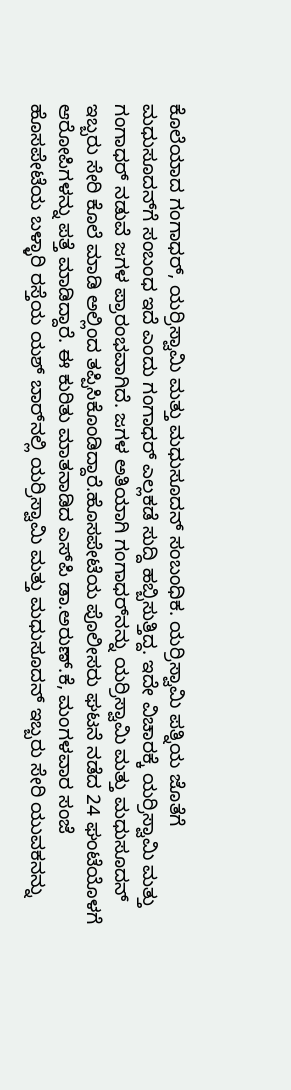ಕೊಲೆಯಾದ ಗಂಗಾಧರ್, ಯರ‍್ರಿಸ್ವಾಮಿ ಮತ್ತು ಮಧುಸೂದನ್ ಸಂಬಂಧಿಕ. ಯರ‍್ರಿಸ್ವಾಮಿ ಪತ್ನಿಯ ಜೊತೆಗೆ ಮಧುಸೂದನ್‍ಗೆ ಸಂಬಂಧ ಇದೆ ಎಂದು ಗಂಗಾಧರ್ ಎಲ್ಲಕಡೆ ಸುದ್ದಿ ಹಬ್ಬಿಸುತ್ತಿದ್ದ. ಇದೇ ವಿಚಾರಕ್ಕೆ ಯರ‍್ರಿಸ್ವಾಮಿ ಮತ್ತು ಗಂಗಾಧರ್ ನಡುವೆ ಜಗಳ ಪ್ರಾರಂಭವಾಗಿದೆ. ಜಗಳ ಅತಿಯಾಗಿ ಗಂಗಾಧರ್‌ನನ್ನು ಯರ‍್ರಿಸ್ವಾಮಿ ಮತ್ತು ಮಧುಸೂದನ್ ಇಬ್ಬರು ಸೇರಿ ಕೊಲೆ ಮಾಡಿ ಅಲ್ಲಿಂದ ತಪ್ಪಿಸಿಕೊಂಡಿದ್ದಾರೆ.ಹೊಸಪೇಟೆಯ ಪೊಲೀಸರು ಘಟನೆ ನಡೆದ 24 ಘಂಟೆಯೊಳಗೆ ಆರೋಪಿಗಳನ್ನು ಪತ್ತೆ ಮಾಡಿದ್ದಾರೆ. ಈ ಕುರಿತು ಮಾತನಾಡಿದ ಎಸ್‍ಪಿ ಡಾ.ಅರುಣ್.ಕೆ, ಮಂಗಳವಾರ ಸಂಜೆ ಹೊಸಪೇಟೆಯ ಬಳ್ಳಾರಿ ರಸ್ತೆಯ ಯಶ್ ಬಾರ್‌ನಲ್ಲಿ ಯರ‍್ರಿಸ್ವಾಮಿ ಮತ್ತು ಮಧುಸೂದನ್ ಇಬ್ಬರು ಸೇರಿ ಯುವಕನನ್ನು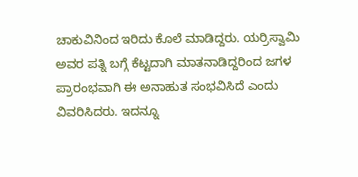ಚಾಕುವಿನಿಂದ ಇರಿದು ಕೊಲೆ ಮಾಡಿದ್ದರು. ಯರ‍್ರಿಸ್ವಾಮಿ ಅವರ ಪತ್ನಿ ಬಗ್ಗೆ ಕೆಟ್ಟದಾಗಿ ಮಾತನಾಡಿದ್ದರಿಂದ ಜಗಳ ಪ್ರಾರಂಭವಾಗಿ ಈ ಅನಾಹುತ ಸಂಭವಿಸಿದೆ ಎಂದು ವಿವರಿಸಿದರು. ಇದನ್ನೂ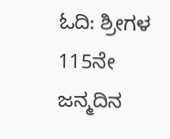ಓದಿ: ಶ್ರೀಗಳ 115ನೇ ಜನ್ಮದಿನ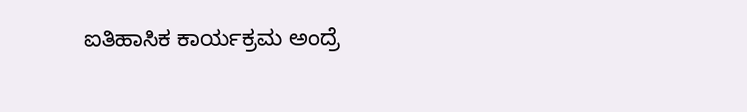ಐತಿಹಾಸಿಕ ಕಾರ್ಯಕ್ರಮ ಅಂದ್ರೆ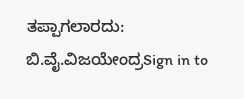ತಪ್ಪಾಗಲಾರದು: ಬಿ.ವೈ.ವಿಜಯೇಂದ್ರSign in to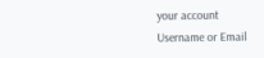your account
Username or Email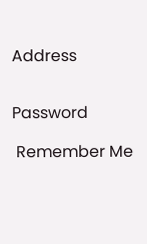Address


Password

 Remember Me